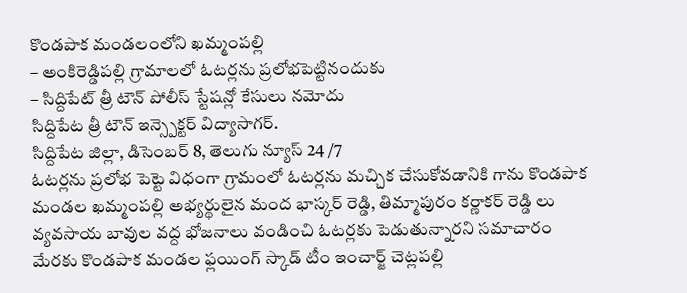కొండపాక మండలంలోని ఖమ్మంపల్లి
– అంకిరెడ్డిపల్లి గ్రామాలలో ఓటర్లను ప్రలోభపెట్టినందుకు
– సిద్దిపేట్ త్రీ టౌన్ పోలీస్ స్టేషన్లో కేసులు నమోదు
సిద్దిపేట త్రీ టౌన్ ఇన్స్పెక్టర్ విద్యాసాగర్.
సిద్దిపేట జిల్లా, డిసెంబర్ 8, తెలుగు న్యూస్ 24 /7
ఓటర్లను ప్రలోభ పెట్టె విధంగా గ్రామంలో ఓటర్లను మచ్చిక చేసుకోవడానికి గాను కొండపాక మండల ఖమ్మంపల్లి అభ్యర్థులైన మంద భాస్కర్ రెడ్డి, తిమ్మాపురం కర్ణాకర్ రెడ్డి లు వ్యవసాయ బావుల వద్ద భోజనాలు వండించి ఓటర్లకు పెడుతున్నారని సమాచారం మేరకు కొండపాక మండల ఫ్లయింగ్ స్కాడ్ టీం ఇంచార్జ్ చెట్లపల్లి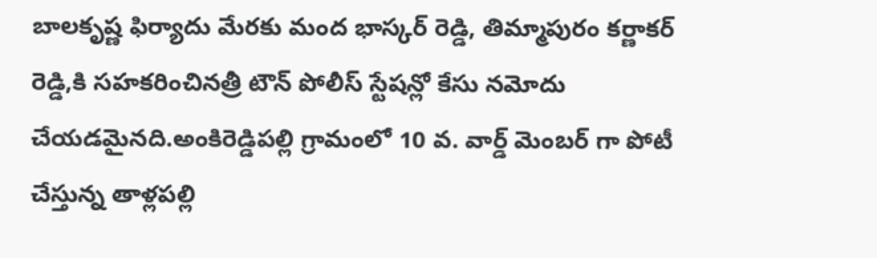బాలకృష్ణ ఫిర్యాదు మేరకు మంద భాస్కర్ రెడ్డి, తిమ్మాపురం కర్ణాకర్ రెడ్డి,కి సహకరించినత్రీ టౌన్ పోలీస్ స్టేషన్లో కేసు నమోదు చేయడమైనది.అంకిరెడ్డిపల్లి గ్రామంలో 10 వ. వార్డ్ మెంబర్ గా పోటీ చేస్తున్న తాళ్లపల్లి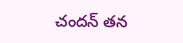చందన్ తన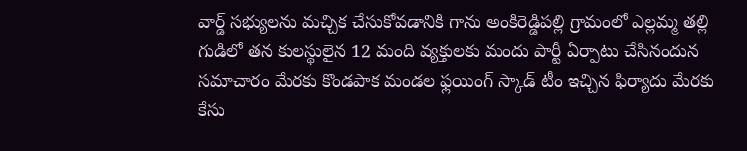వార్డ్ సభ్యులను మచ్చిక చేసుకోవడానికి గాను అంకిరెడ్డిపల్లి గ్రామంలో ఎల్లమ్మ తల్లి గుడిలో తన కులస్థులైన 12 మంది వ్యక్తులకు మందు పార్టీ ఏర్పాటు చేసినందున సమాచారం మేరకు కొండపాక మండల ఫ్లయింగ్ స్కాడ్ టీం ఇచ్చిన ఫిర్యాదు మేరకు కేసు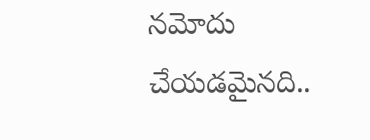నమోదు చేయడమైనది..